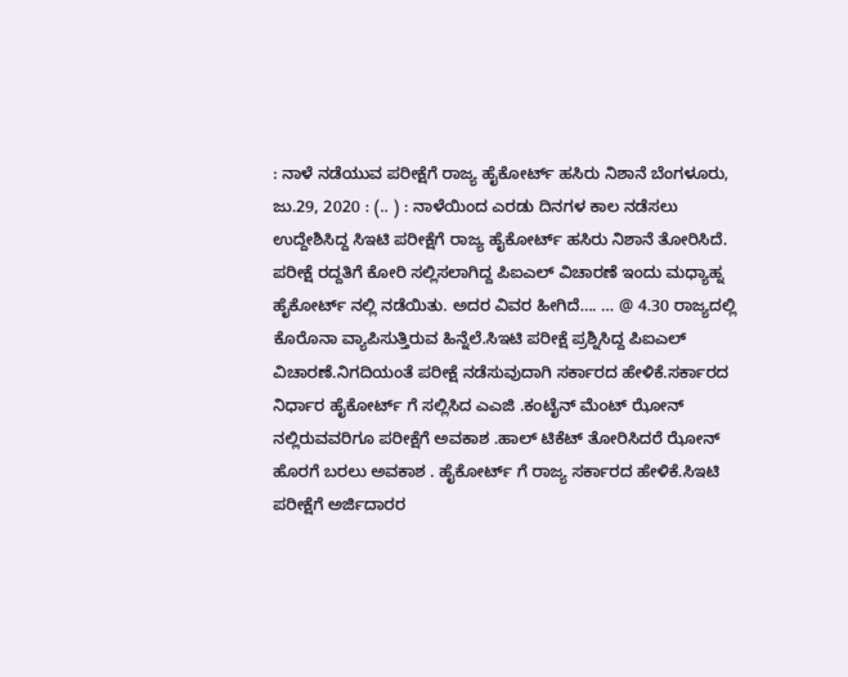: ನಾಳೆ ನಡೆಯುವ ಪರೀಕ್ಷೆಗೆ ರಾಜ್ಯ ಹೈಕೋರ್ಟ್ ಹಸಿರು ನಿಶಾನೆ ಬೆಂಗಳೂರು, ಜು.29, 2020 : (.. ) : ನಾಳೆಯಿಂದ ಎರಡು ದಿನಗಳ ಕಾಲ ನಡೆಸಲು ಉದ್ದೇಶಿಸಿದ್ದ ಸಿಇಟಿ ಪರೀಕ್ಷೆಗೆ ರಾಜ್ಯ ಹೈಕೋರ್ಟ್ ಹಸಿರು ನಿಶಾನೆ ತೋರಿಸಿದೆ. ಪರೀಕ್ಷೆ ರದ್ದತಿಗೆ ಕೋರಿ ಸಲ್ಲಿಸಲಾಗಿದ್ದ ಪಿಐಎಲ್ ವಿಚಾರಣೆ ಇಂದು ಮಧ್ಯಾಹ್ನ ಹೈಕೋರ್ಟ್ ನಲ್ಲಿ ನಡೆಯಿತು. ಅದರ ವಿವರ ಹೀಗಿದೆ…. … @ 4.30 ರಾಜ್ಯದಲ್ಲಿ ಕೊರೊನಾ ವ್ಯಾಪಿಸುತ್ತಿರುವ ಹಿನ್ನೆಲೆ.ಸಿಇಟಿ ಪರೀಕ್ಷೆ ಪ್ರಶ್ನಿಸಿದ್ದ ಪಿಐಎಲ್ ವಿಚಾರಣೆ.ನಿಗದಿಯಂತೆ ಪರೀಕ್ಷೆ ನಡೆಸುವುದಾಗಿ ಸರ್ಕಾರದ ಹೇಳಿಕೆ.ಸರ್ಕಾರದ ನಿರ್ಧಾರ ಹೈಕೋರ್ಟ್ ಗೆ ಸಲ್ಲಿಸಿದ ಎಎಜಿ .ಕಂಟೈನ್ ಮೆಂಟ್ ಝೋನ್ ನಲ್ಲಿರುವವರಿಗೂ ಪರೀಕ್ಷೆಗೆ ಅವಕಾಶ .ಹಾಲ್ ಟಿಕೆಟ್ ತೋರಿಸಿದರೆ ಝೋನ್ ಹೊರಗೆ ಬರಲು ಅವಕಾಶ . ಹೈಕೋರ್ಟ್ ಗೆ ರಾಜ್ಯ ಸರ್ಕಾರದ ಹೇಳಿಕೆ.ಸಿಇಟಿ ಪರೀಕ್ಷೆಗೆ ಅರ್ಜಿದಾರರ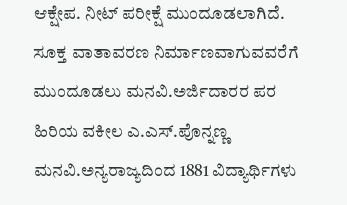ಆಕ್ಷೇಪ. ನೀಟ್ ಪರೀಕ್ಷೆ ಮುಂದೂಡಲಾಗಿದೆ. ಸೂಕ್ತ ವಾತಾವರಣ ನಿರ್ಮಾಣವಾಗುವವರೆಗೆ ಮುಂದೂಡಲು ಮನವಿ.ಅರ್ಜಿದಾರರ ಪರ ಹಿರಿಯ ವಕೀಲ ಎ.ಎಸ್.ಪೊನ್ನಣ್ಣ ಮನವಿ.ಅನ್ಯರಾಜ್ಯದಿಂದ 1881 ವಿದ್ಯಾರ್ಥಿಗಳು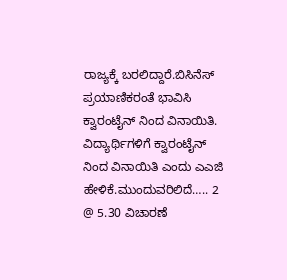ರಾಜ್ಯಕ್ಕೆ ಬರಲಿದ್ದಾರೆ.ಬಿಸಿನೆಸ್ ಪ್ರಯಾಣಿಕರಂತೆ ಭಾವಿಸಿ ಕ್ವಾರಂಟೈನ್ ನಿಂದ ವಿನಾಯಿತಿ. ವಿದ್ಯಾರ್ಥಿಗಳಿಗೆ ಕ್ವಾರಂಟೈನ್ ನಿಂದ‌ ವಿನಾಯಿತಿ ಎಂದು ಎಎಜಿ ಹೇಳಿಕೆ.ಮುಂದುವರಿಲಿದೆ….. 2 @ 5.30 ವಿಚಾರಣೆ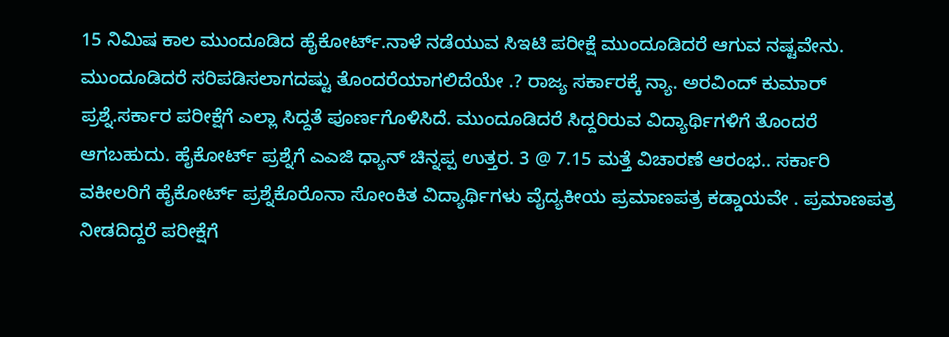15 ನಿಮಿಷ ಕಾಲ ಮುಂದೂಡಿದ ಹೈಕೋರ್ಟ್.ನಾಳೆ ನಡೆಯುವ ಸಿಇಟಿ ಪರೀಕ್ಷೆ ಮುಂದೂಡಿದರೆ ಆಗುವ ನಷ್ಟವೇನು. ಮುಂದೂಡಿದರೆ ಸರಿಪಡಿಸಲಾಗದಷ್ಟು ತೊಂದರೆಯಾಗಲಿದೆಯೇ .? ರಾಜ್ಯ ಸರ್ಕಾರಕ್ಕೆ ನ್ಯಾ. ಅರವಿಂದ್ ಕುಮಾರ್ ಪ್ರಶ್ನೆ.ಸರ್ಕಾರ ಪರೀಕ್ಷೆಗೆ ಎಲ್ಲಾ ಸಿದ್ದತೆ ಪೂರ್ಣಗೊಳಿಸಿದೆ. ಮುಂದೂಡಿದರೆ ಸಿದ್ದರಿರುವ ವಿದ್ಯಾರ್ಥಿಗಳಿಗೆ ತೊಂದರೆ ಆಗಬಹುದು. ಹೈಕೋರ್ಟ್ ಪ್ರಶ್ನೆಗೆ ಎಎಜಿ ಧ್ಯಾನ್ ಚಿನ್ನಪ್ಪ ಉತ್ತರ. 3 @ 7.15 ಮತ್ತೆ ವಿಚಾರಣೆ ಆರಂಭ.. ಸರ್ಕಾರಿ ವಕೀಲರಿಗೆ ಹೈಕೋರ್ಟ್ ಪ್ರಶ್ನೆಕೊರೊನಾ ಸೋಂಕಿತ ವಿದ್ಯಾರ್ಥಿಗಳು ವೈದ್ಯಕೀಯ ಪ್ರಮಾಣಪತ್ರ ಕಡ್ಡಾಯವೇ . ಪ್ರಮಾಣಪತ್ರ ನೀಡದಿದ್ದರೆ ಪರೀಕ್ಷೆಗೆ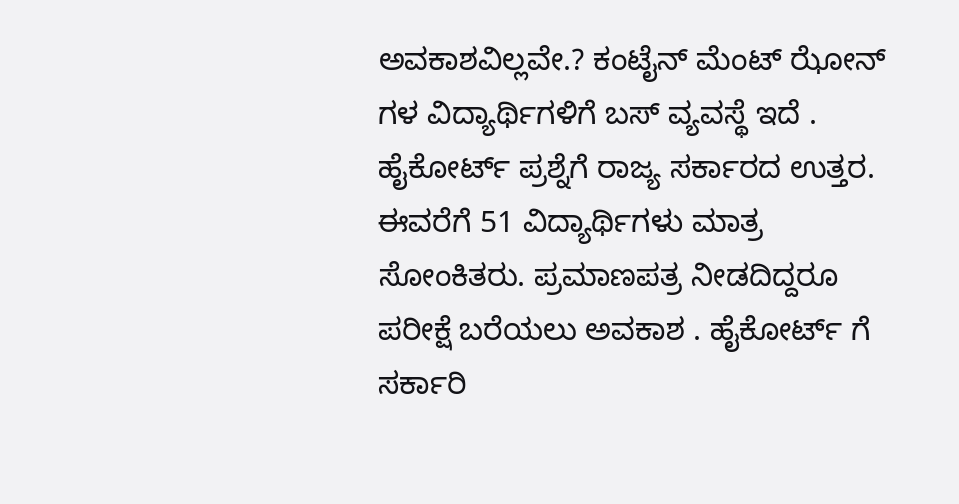ಅವಕಾಶವಿಲ್ಲವೇ.? ಕಂಟೈನ್ ಮೆಂಟ್ ಝೋನ್ ಗಳ ವಿದ್ಯಾರ್ಥಿಗಳಿಗೆ ಬಸ್ ವ್ಯವಸ್ಥೆ ಇದೆ . ಹೈಕೋರ್ಟ್ ಪ್ರಶ್ನೆಗೆ ರಾಜ್ಯ ಸರ್ಕಾರದ ಉತ್ತರ. ಈವರೆಗೆ 51 ವಿದ್ಯಾರ್ಥಿಗಳು ಮಾತ್ರ ಸೋಂಕಿತರು. ಪ್ರಮಾಣಪತ್ರ ನೀಡದಿದ್ದರೂ ಪರೀಕ್ಷೆ ಬರೆಯಲು ಅವಕಾಶ . ಹೈಕೋರ್ಟ್ ಗೆ ಸರ್ಕಾರಿ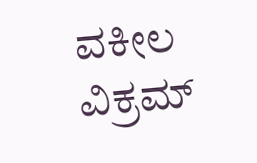ವಕೀಲ ವಿಕ್ರಮ್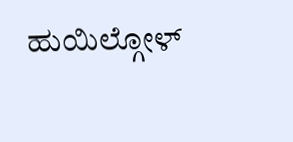ಹುಯಿಲ್ಗೋಳ್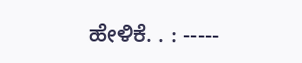ಹೇಳಿಕೆ. . : -----